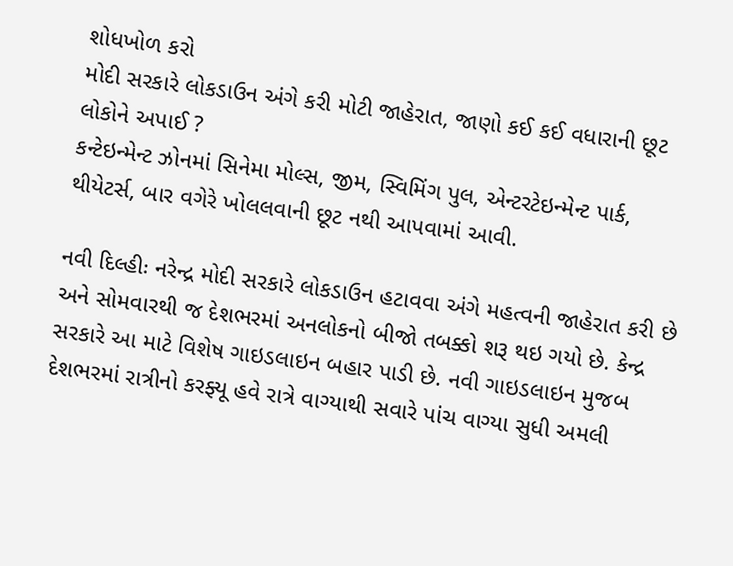શોધખોળ કરો
મોદી સરકારે લોકડાઉન અંગે કરી મોટી જાહેરાત, જાણો કઈ કઈ વધારાની છૂટ લોકોને અપાઈ ?
કન્ટેઇન્મેન્ટ ઝોનમાં સિનેમા મોલ્સ, જીમ, સ્વિમિંગ પુલ, એન્ટરટેઇન્મેન્ટ પાર્ક, થીયેટર્સ, બાર વગેરે ખોલલવાની છૂટ નથી આપવામાં આવી.

નવી દિલ્હીઃ નરેન્દ્ર મોદી સરકારે લોકડાઉન હટાવવા અંગે મહત્વની જાહેરાત કરી છે અને સોમવારથી જ દેશભરમાં અનલોકનો બીજો તબક્કો શરૂ થઇ ગયો છે. કેન્દ્ર સરકારે આ માટે વિશેષ ગાઇડલાઇન બહાર પાડી છે. નવી ગાઇડલાઇન મુજબ દેશભરમાં રાત્રીનો કરફ્યૂ હવે રાત્રે વાગ્યાથી સવારે પાંચ વાગ્યા સુધી અમલી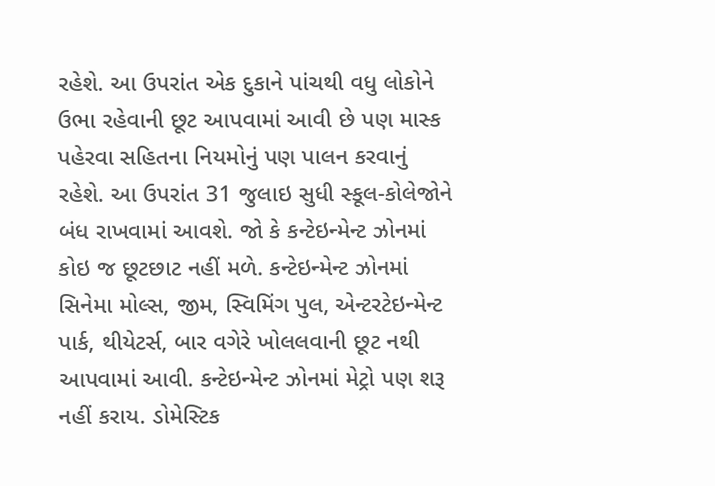રહેશે. આ ઉપરાંત એક દુકાને પાંચથી વધુ લોકોને ઉભા રહેવાની છૂટ આપવામાં આવી છે પણ માસ્ક પહેરવા સહિતના નિયમોનું પણ પાલન કરવાનું રહેશે. આ ઉપરાંત 31 જુલાઇ સુધી સ્કૂલ-કોલેજોને બંધ રાખવામાં આવશે. જો કે કન્ટેઇન્મેન્ટ ઝોનમાં કોઇ જ છૂટછાટ નહીં મળે. કન્ટેઇન્મેન્ટ ઝોનમાં સિનેમા મોલ્સ, જીમ, સ્વિમિંગ પુલ, એન્ટરટેઇન્મેન્ટ પાર્ક, થીયેટર્સ, બાર વગેરે ખોલલવાની છૂટ નથી આપવામાં આવી. કન્ટેઇન્મેન્ટ ઝોનમાં મેટ્રો પણ શરૂ નહીં કરાય. ડોમેસ્ટિક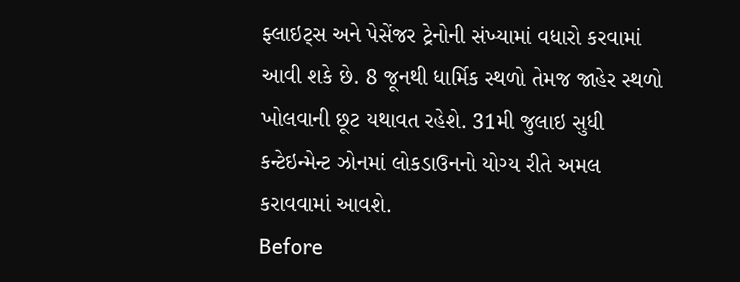ફ્લાઇટ્સ અને પેસેંજર ટ્રેનોની સંખ્યામાં વધારો કરવામાં આવી શકે છે. 8 જૂનથી ધાર્મિક સ્થળો તેમજ જાહેર સ્થળો ખોલવાની છૂટ યથાવત રહેશે. 31મી જુલાઇ સુધી કન્ટેઇન્મેન્ટ ઝોનમાં લોકડાઉનનો યોગ્ય રીતે અમલ કરાવવામાં આવશે.
Before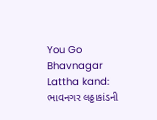You Go
Bhavnagar Lattha kand: ભાવનગર લઠ્ઠાકાંડની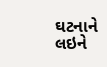ઘટનાને લઇને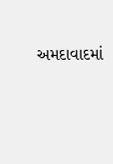અમદાવાદમાં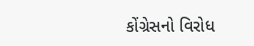કોંગ્રેસનો વિરોધ